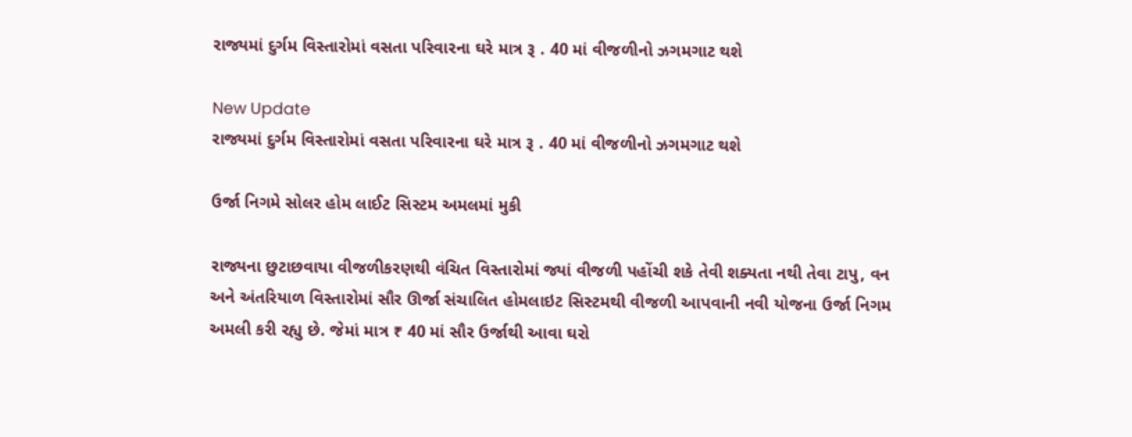રાજ્યમાં દુર્ગમ વિસ્તારોમાં વસતા પરિવારના ઘરે માત્ર રૂ . 40 માં વીજળીનો ઝગમગાટ થશે

New Update
રાજ્યમાં દુર્ગમ વિસ્તારોમાં વસતા પરિવારના ઘરે માત્ર રૂ . 40 માં વીજળીનો ઝગમગાટ થશે

ઉર્જા નિગમે સોલર હોમ લાઈટ સિસ્ટમ અમલમાં મુકી

રાજ્યના છુટાછવાયા વીજળીકરણથી વંચિત વિસ્તારોમાં જ્યાં વીજળી પહોંચી શકે તેવી શક્યતા નથી તેવા ટાપુ, વન અને અંતરિયાળ વિસ્તારોમાં સૌર ઊર્જા સંચાલિત હોમલાઇટ સિસ્ટમથી વીજળી આપવાની નવી યોજના ઉર્જા નિગમ અમલી કરી રહ્યુ છે. જેમાં માત્ર ₹ 40 માં સૌર ઉર્જાથી આવા ઘરો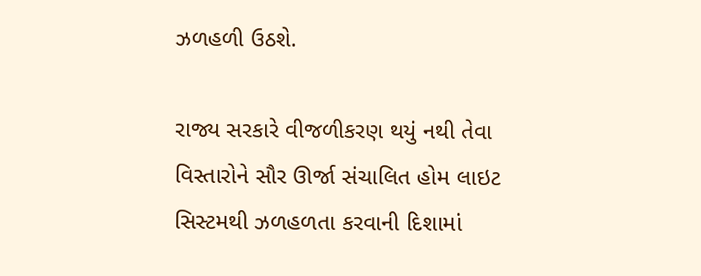ઝળહળી ઉઠશે.

રાજ્ય સરકારે વીજળીકરણ થયું નથી તેવા વિસ્તારોને સૌર ઊર્જા સંચાલિત હોમ લાઇટ સિસ્ટમથી ઝળહળતા કરવાની દિશામાં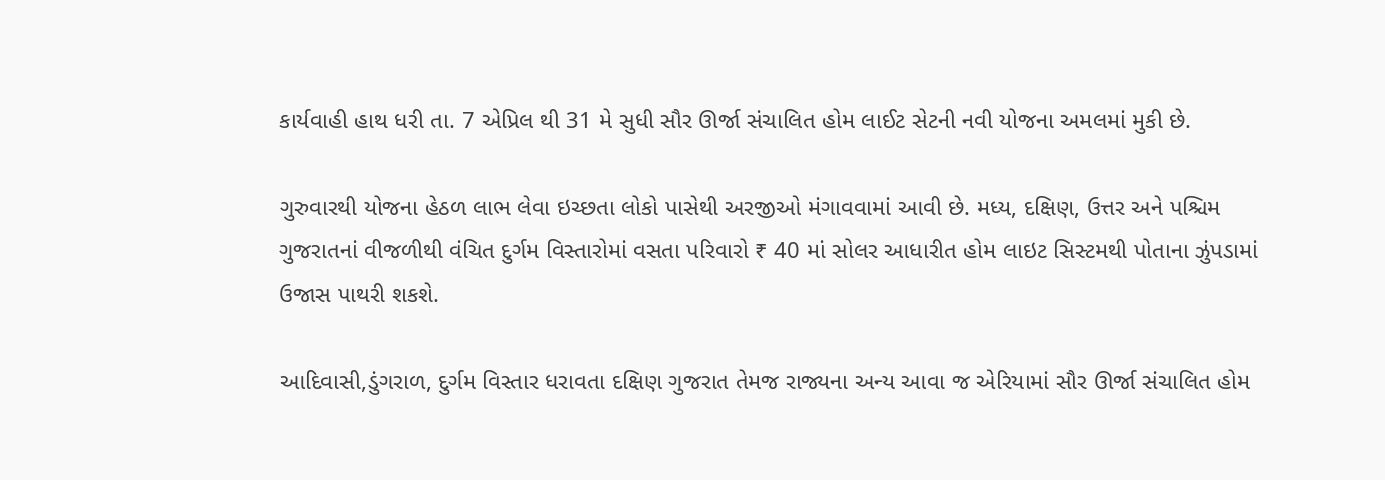કાર્યવાહી હાથ ધરી તા. 7 એપ્રિલ થી 31 મે સુધી સૌર ઊર્જા સંચાલિત હોમ લાઈટ સેટની નવી યોજના અમલમાં મુકી છે.

ગુરુવારથી યોજના હેઠળ લાભ લેવા ઇચ્છતા લોકો પાસેથી અરજીઓ મંગાવવામાં આવી છે. મધ્ય, દક્ષિણ, ઉત્તર અને પશ્ચિમ ગુજરાતનાં વીજળીથી વંચિત દુર્ગમ વિસ્તારોમાં વસતા પરિવારો ₹ 40 માં સોલર આધારીત હોમ લાઇટ સિસ્ટમથી પોતાના ઝુંપડામાં ઉજાસ પાથરી શકશે.

આદિવાસી,ડુંગરાળ, દુર્ગમ વિસ્તાર ધરાવતા દક્ષિણ ગુજરાત તેમજ રાજ્યના અન્ય આવા જ એરિયામાં સૌર ઊર્જા સંચાલિત હોમ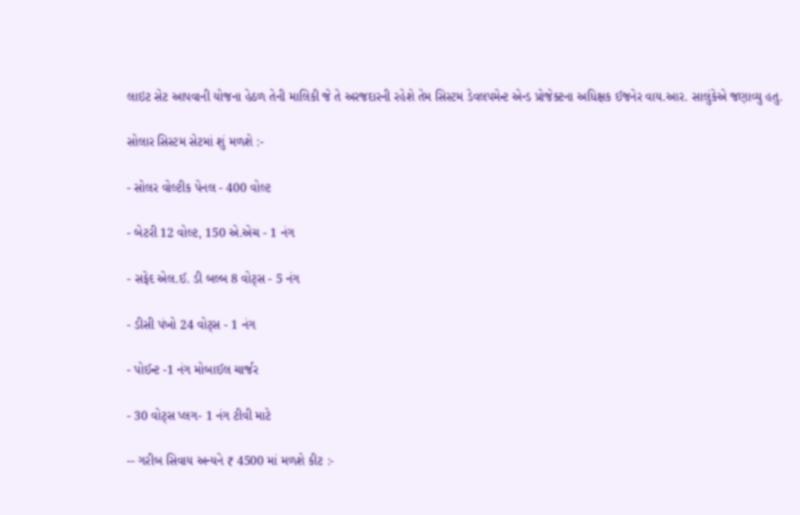લાઇટ સેટ આપવાની યોજના હેઠળ તેની માલિકી જે તે અરજદારની રહેશે તેમ સિસ્ટમ ડેવલપમેન્ટ એન્ડ પ્રોજેક્ટના અધિક્ષક ઈજનેર વાય.આર. સાલુંકેએ જણાવ્યુ હતુ.

સોલાર સિસ્ટમ સેટમાં શું મળશે :-

- સોલર વોલ્ટીક પેનલ - 400 વોલ્ટ

- બેટરી 12 વોલ્ટ, 150 એ.એચ - 1 નંગ

- સફેદ એલ.ઈ. ડી બલ્બ 8 વોટ્સ - 5 નંગ

- ડીસી પંખો 24 વોટ્સ - 1 નંગ

- પોઈન્ટ -1 નંગ મોબાઈલ ચાર્જર

- 30 વોટ્સ પ્લગ- 1 નંગ ટીવી માટે

-- ગરીબ સિવાય અન્યને ₹ 4500 માં મળશે કીટ :-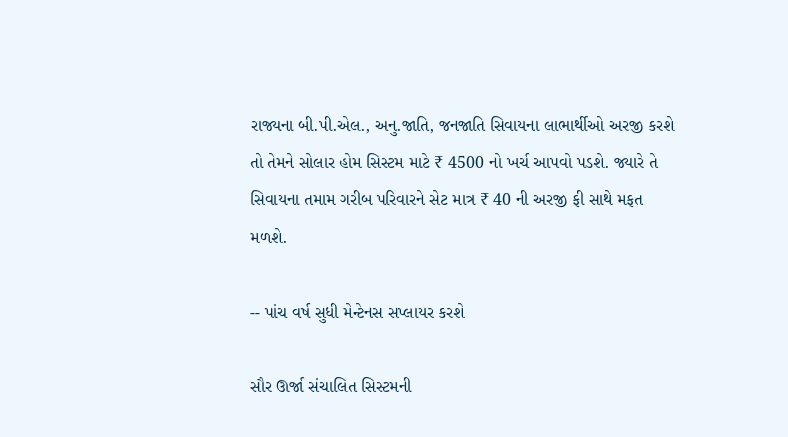રાજ્યના બી.પી.એલ., અનુ.જાતિ, જનજાતિ સિવાયના લાભાર્થીઓ અરજી કરશે તો તેમને સોલાર હોમ સિસ્ટમ માટે ₹ 4500 નો ખર્ચ આપવો પડશે. જ્યારે તે સિવાયના તમામ ગરીબ પરિવારને સેટ માત્ર ₹ 40 ની અરજી ફી સાથે મફત મળશે.

-- પાંચ વર્ષ સુધી મેન્ટેનસ સપ્લાયર કરશે

સૌર ઊર્જા સંચાલિત સિસ્ટમની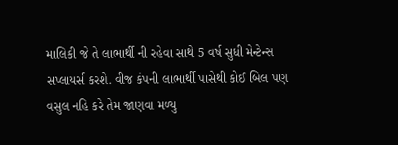માલિકી જે તે લાભાર્થી ની રહેવા સાથે 5 વર્ષ સુધી મેન્ટેન્સ સપ્લાયર્સ કરશે. વીજ કંપની લાભાર્થી પાસેથી કોઈ બિલ પણ વસુલ નહિ કરે તેમ જાણવા મળ્યુ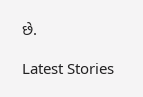છે.

Latest Stories